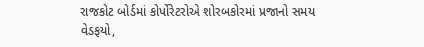રાજકોટ બોર્ડમાં કોર્પોરેટરોએ શોરબકોરમાં પ્રજાનો સમય વેડફયો,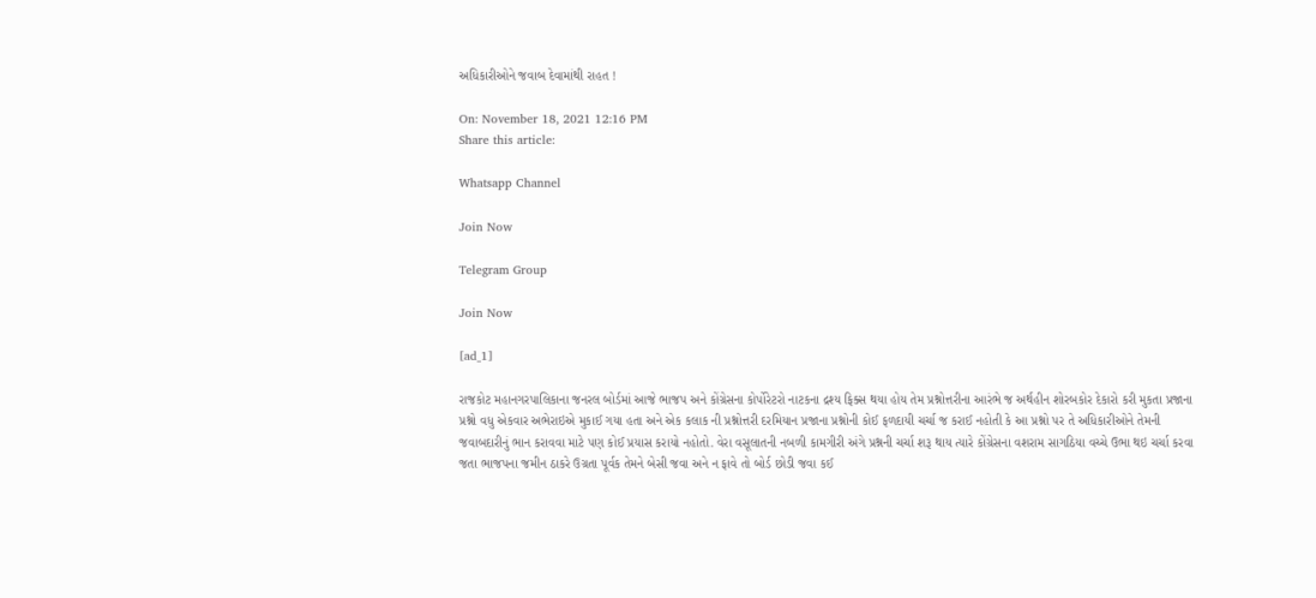અધિકારીઓને જવાબ દેવામાંથી રાહત !

On: November 18, 2021 12:16 PM
Share this article:

Whatsapp Channel

Join Now

Telegram Group

Join Now

[ad_1]

રાજકોટ મહાનગરપાલિકાના જનરલ બોર્ડમાં આજે ભાજપ અને કોંગ્રેસના કોર્પોરેટરો નાટકના દ્રશ્ય ફિક્સ થયા હોય તેમ પ્રશ્નોત્તરીના આરંભે જ અર્થહીન શોરબકોર દેકારો કરી મુકતા પ્રજાના પ્રશ્નો વધુ એકવાર અભેરાઇએ મુકાઈ ગયા હતા અને એક કલાક ની પ્રશ્નોત્તરી દરમિયાન પ્રજાના પ્રશ્નોની કોઈ ફળદાયી ચર્ચા જ કરાઈ નહોતી કે આ પ્રશ્નો પર તે અધિકારીઓને તેમની જવાબદારીનું ભાન કરાવવા માટે પણ કોઈ પ્રયાસ કરાયો નહોતો. વેરા વસૂલાતની નબળી કામગીરી અંગે પ્રશ્નની ચર્ચા શરૂ થાય ત્યારે કોંગ્રેસના વશરામ સાગઠિયા વચ્ચે ઉભા થઇ ચર્ચા કરવા જતા ભાજપના જમીન ઠાકરે ઉગ્રતા પૂર્વક તેમને બેસી જવા અને ન ફાવે તો બોર્ડ છોડી જવા કઈ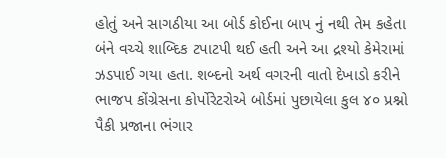હોતું અને સાગઠીયા આ બોર્ડ કોઈના બાપ નું નથી તેમ કહેતા બંને વચ્ચે શાબ્દિક ટપાટપી થઈ હતી અને આ દ્રશ્યો કેમેરામાં ઝડપાઈ ગયા હતા. શબ્દનો અર્થ વગરની વાતો દેખાડો કરીને ભાજપ કોંગ્રેસના કોર્પોરેટરોએ બોર્ડમાં પુછાયેલા કુલ ૪૦ પ્રશ્નો પૈકી પ્રજાના ભંગાર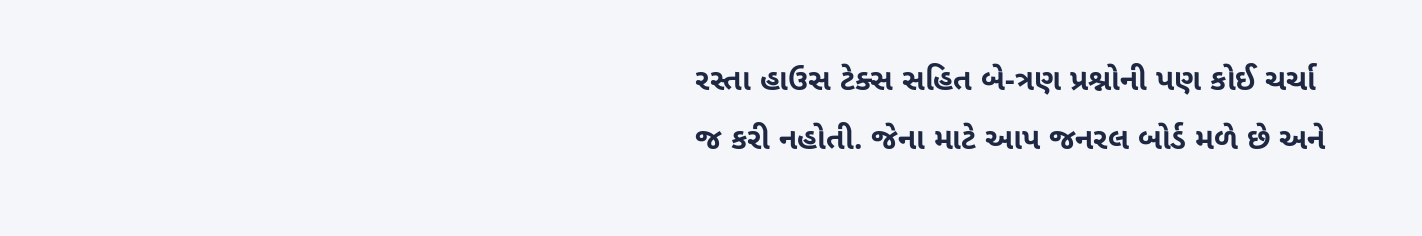રસ્તા હાઉસ ટેક્સ સહિત બે-ત્રણ પ્રશ્નોની પણ કોઈ ચર્ચા જ કરી નહોતી. જેના માટે આપ જનરલ બોર્ડ મળે છે અને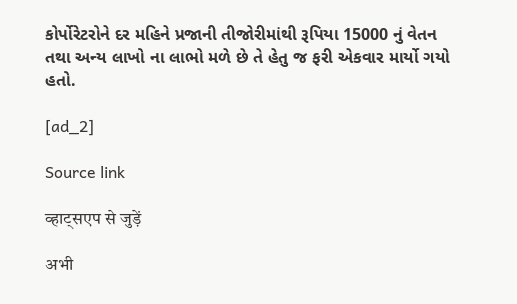કોર્પોરેટરોને દર મહિને પ્રજાની તીજોરીમાંથી રૂપિયા 15000 નું વેતન તથા અન્ય લાખો ના લાભો મળે છે તે હેતુ જ ફરી એકવાર માર્યો ગયો હતો.

[ad_2]

Source link

व्हाट्सएप से जुड़ें

अभी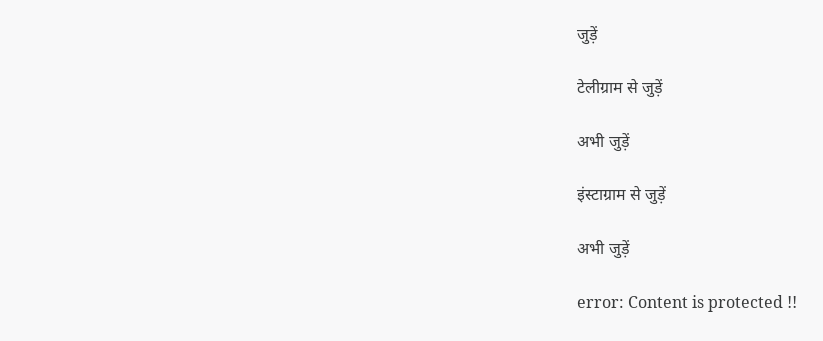जुड़ें

टेलीग्राम से जुड़ें

अभी जुड़ें

इंस्टाग्राम से जुड़ें

अभी जुड़ें

error: Content is protected !!